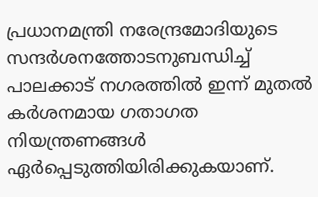പ്രധാനമന്ത്രി നരേന്ദ്രമോദിയുടെ സന്ദർശനത്തോടനുബന്ധിച്ച് പാലക്കാട് നഗരത്തിൽ ഇന്ന് മുതൽ കർശനമായ ഗതാഗത നിയന്ത്രണങ്ങൾ ഏർപ്പെടുത്തിയിരിക്കുകയാണ്.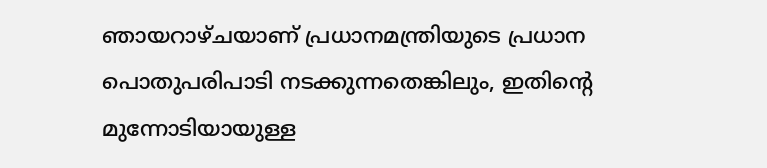ഞായറാഴ്ചയാണ് പ്രധാനമന്ത്രിയുടെ പ്രധാന പൊതുപരിപാടി നടക്കുന്നതെങ്കിലും, ഇതിന്റെ മുന്നോടിയായുള്ള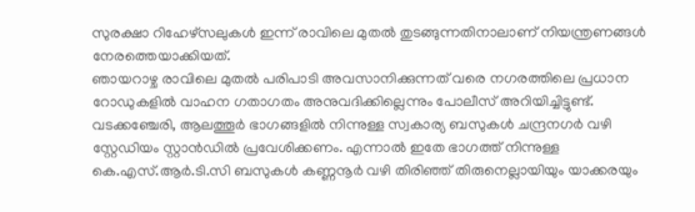സുരക്ഷാ റിഹേഴ്സലുകൾ ഇന്ന് രാവിലെ മുതൽ തുടങ്ങുന്നതിനാലാണ് നിയന്ത്രണങ്ങൾ നേരത്തെയാക്കിയത്.
ഞായറാഴ്ച രാവിലെ മുതൽ പരിപാടി അവസാനിക്കുന്നത് വരെ നഗരത്തിലെ പ്രധാന റോഡുകളിൽ വാഹന ഗതാഗതം അനുവദിക്കില്ലെന്നും പോലീസ് അറിയിച്ചിട്ടുണ്ട്. വടക്കഞ്ചേരി, ആലത്തൂർ ഭാഗങ്ങളിൽ നിന്നുള്ള സ്വകാര്യ ബസുകൾ ചന്ദ്രനഗർ വഴി സ്റ്റേഡിയം സ്റ്റാൻഡിൽ പ്രവേശിക്കണം. എന്നാൽ ഇതേ ഭാഗത്ത് നിന്നുള്ള കെ.എസ്.ആർ.ടി.സി ബസുകൾ കണ്ണനൂർ വഴി തിരിഞ്ഞ് തിരുനെല്ലായിയും യാക്കരയും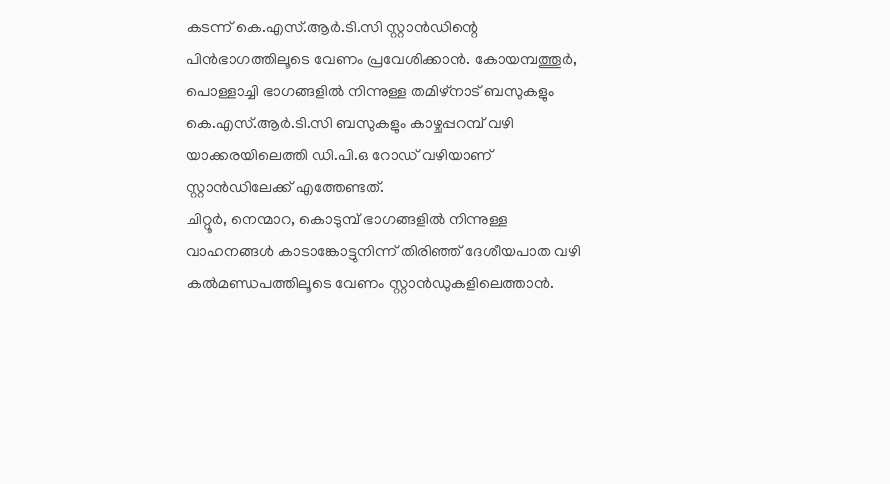കടന്ന് കെ.എസ്.ആർ.ടി.സി സ്റ്റാൻഡിന്റെ പിൻഭാഗത്തിലൂടെ വേണം പ്രവേശിക്കാൻ. കോയമ്പത്തൂർ, പൊള്ളാച്ചി ഭാഗങ്ങളിൽ നിന്നുള്ള തമിഴ്നാട് ബസുകളും കെ.എസ്.ആർ.ടി.സി ബസുകളും കാഴ്ചപ്പറമ്പ് വഴി യാക്കരയിലെത്തി ഡി.പി.ഒ റോഡ് വഴിയാണ് സ്റ്റാൻഡിലേക്ക് എത്തേണ്ടത്.
ചിറ്റൂർ, നെന്മാറ, കൊടുമ്പ് ഭാഗങ്ങളിൽ നിന്നുള്ള വാഹനങ്ങൾ കാടാങ്കോട്ടുനിന്ന് തിരിഞ്ഞ് ദേശീയപാത വഴി കൽമണ്ഡപത്തിലൂടെ വേണം സ്റ്റാൻഡുകളിലെത്താൻ.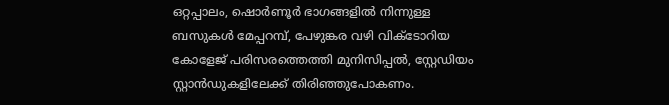ഒറ്റപ്പാലം, ഷൊർണൂർ ഭാഗങ്ങളിൽ നിന്നുള്ള ബസുകൾ മേപ്പറമ്പ്, പേഴുങ്കര വഴി വിക്ടോറിയ കോളേജ് പരിസരത്തെത്തി മുനിസിപ്പൽ, സ്റ്റേഡിയം സ്റ്റാൻഡുകളിലേക്ക് തിരിഞ്ഞുപോകണം.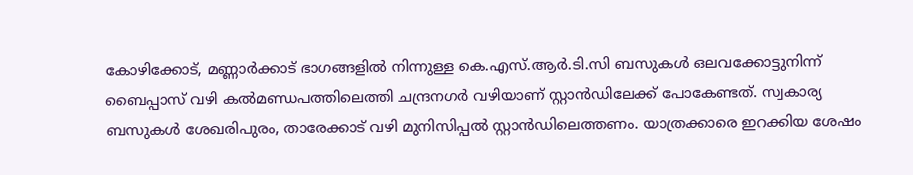കോഴിക്കോട്, മണ്ണാർക്കാട് ഭാഗങ്ങളിൽ നിന്നുള്ള കെ.എസ്.ആർ.ടി.സി ബസുകൾ ഒലവക്കോട്ടുനിന്ന് ബൈപ്പാസ് വഴി കൽമണ്ഡപത്തിലെത്തി ചന്ദ്രനഗർ വഴിയാണ് സ്റ്റാൻഡിലേക്ക് പോകേണ്ടത്. സ്വകാര്യ ബസുകൾ ശേഖരിപുരം, താരേക്കാട് വഴി മുനിസിപ്പൽ സ്റ്റാൻഡിലെത്തണം. യാത്രക്കാരെ ഇറക്കിയ ശേഷം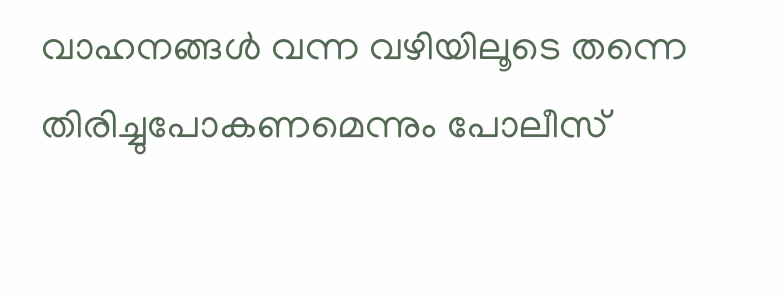വാഹനങ്ങൾ വന്ന വഴിയിലൂടെ തന്നെ തിരിച്ചുപോകണമെന്നും പോലീസ്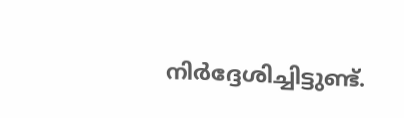നിർദ്ദേശിച്ചിട്ടുണ്ട്.